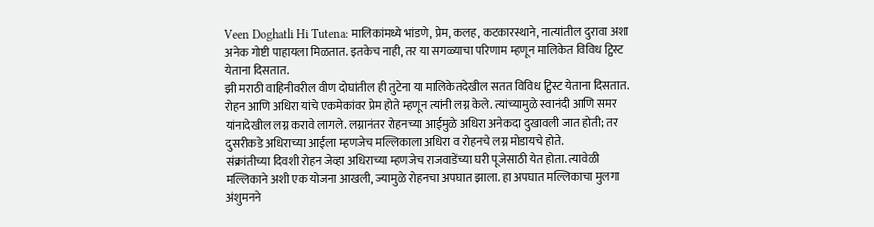Veen Doghatli Hi Tutena: मालिकांमध्ये भांडणे, प्रेम, कलह, कटकारस्थाने, नात्यांतील दुरावा अशा अनेक गोष्टी पाहायला मिळतात. इतकेच नाही, तर या सगळ्याचा परिणाम म्हणून मालिकेत विविध ट्विस्ट येताना दिसतात.
झी मराठी वाहिनीवरील वीण दोघांतील ही तुटेना या मालिकेतदेखील सतत विविध ट्विस्ट येताना दिसतात. रोहन आणि अधिरा यांचे एकमेकांवर प्रेम होते म्हणून त्यांनी लग्न केले. त्यांच्यामुळे स्वानंदी आणि समर यांनादेखील लग्न करावे लागले. लग्नानंतर रोहनच्या आईमुळे अधिरा अनेकदा दुखावली जात होती; तर दुसरीकडे अधिराच्या आईला म्हणजेच मल्लिकाला अधिरा व रोहनचे लग्न मोडायचे होते.
संक्रांतीच्या दिवशी रोहन जेव्हा अधिराच्या म्हणजेच राजवाडेंच्या घरी पूजेसाठी येत होता. त्यावेळी मल्लिकाने अशी एक योजना आखली, ज्यामुळे रोहनचा अपघात झाला. हा अपघात मल्लिकाचा मुलगा अंशुमनने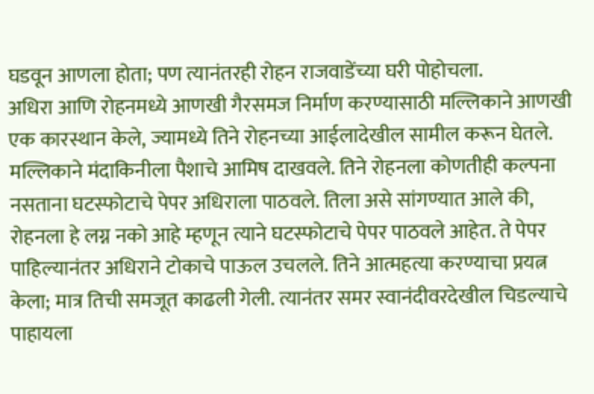घडवून आणला होता; पण त्यानंतरही रोहन राजवाडेंच्या घरी पोहोचला.
अधिरा आणि रोहनमध्ये आणखी गैरसमज निर्माण करण्यासाठी मल्लिकाने आणखी एक कारस्थान केले, ज्यामध्ये तिने रोहनच्या आईलादेखील सामील करून घेतले. मल्लिकाने मंदाकिनीला पैशाचे आमिष दाखवले. तिने रोहनला कोणतीही कल्पना नसताना घटस्फोटाचे पेपर अधिराला पाठवले. तिला असे सांगण्यात आले की, रोहनला हे लग्न नको आहे म्हणून त्याने घटस्फोटाचे पेपर पाठवले आहेत. ते पेपर पाहिल्यानंतर अधिराने टोकाचे पाऊल उचलले. तिने आत्महत्या करण्याचा प्रयत्न केला; मात्र तिची समजूत काढली गेली. त्यानंतर समर स्वानंदीवरदेखील चिडल्याचे पाहायला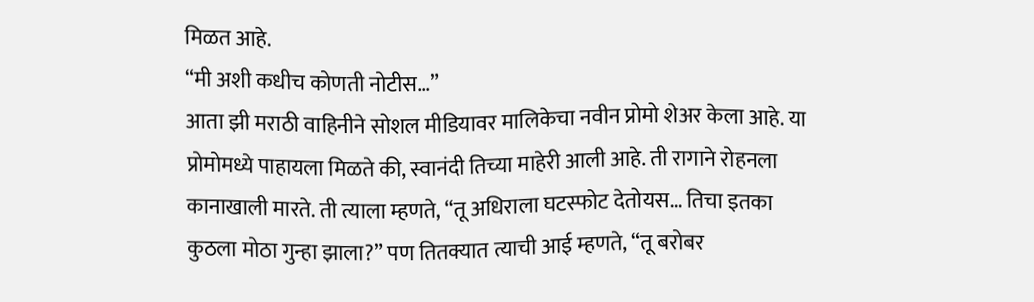मिळत आहे.
“मी अशी कधीच कोणती नोटीस…”
आता झी मराठी वाहिनीने सोशल मीडियावर मालिकेचा नवीन प्रोमो शेअर केला आहे. या प्रोमोमध्ये पाहायला मिळते की, स्वानंदी तिच्या माहेरी आली आहे. ती रागाने रोहनला कानाखाली मारते. ती त्याला म्हणते, “तू अधिराला घटस्फोट देतोयस… तिचा इतका कुठला मोठा गुन्हा झाला?” पण तितक्यात त्याची आई म्हणते, “तू बरोबर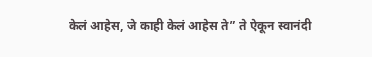केलं आहेस, जे काही केलं आहेस ते” ते ऐकून स्वानंदी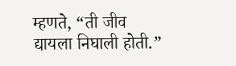म्हणते, “ती जीव द्यायला निघाली होती.”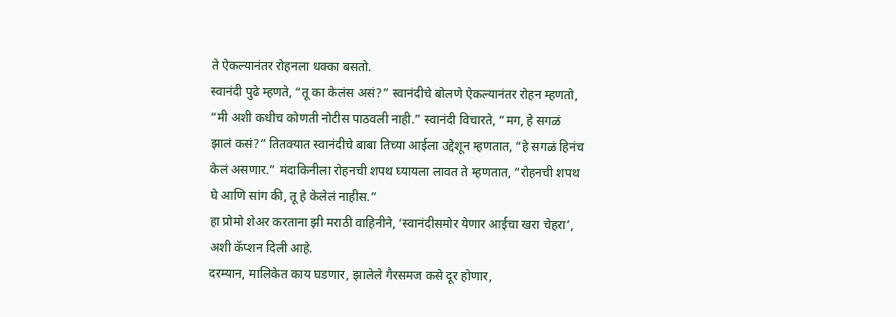ते ऐकल्यानंतर रोहनला धक्का बसतो.
स्वानंदी पुढे म्हणते, “तू का केलंस असं?” स्वानंदीचे बोलणे ऐकल्यानंतर रोहन म्हणतो, “मी अशी कधीच कोणती नोटीस पाठवली नाही.” स्वानंदी विचारते, “मग, हे सगळं झालं कसं?” तितक्यात स्वानंदीचे बाबा तिच्या आईला उद्देशून म्हणतात, “हे सगळं हिनंच केलं असणार.” मंदाकिनीला रोहनची शपथ घ्यायला लावत ते म्हणतात, “रोहनची शपथ घे आणि सांग की, तू हे केलेलं नाहीस.”
हा प्रोमो शेअर करताना झी मराठी वाहिनीने, ‘स्वानंदीसमोर येणार आईचा खरा चेहरा’, अशी कॅप्शन दिली आहे.
दरम्यान, मालिकेत काय घडणार, झालेले गैरसमज कसे दूर होणार,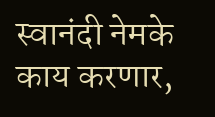स्वानंदी नेमके काय करणार,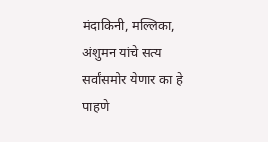मंदाकिनी, मल्लिका, अंशुमन यांचे सत्य सर्वांसमोर येणार का हे पाहणे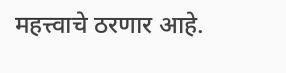महत्त्वाचे ठरणार आहे.